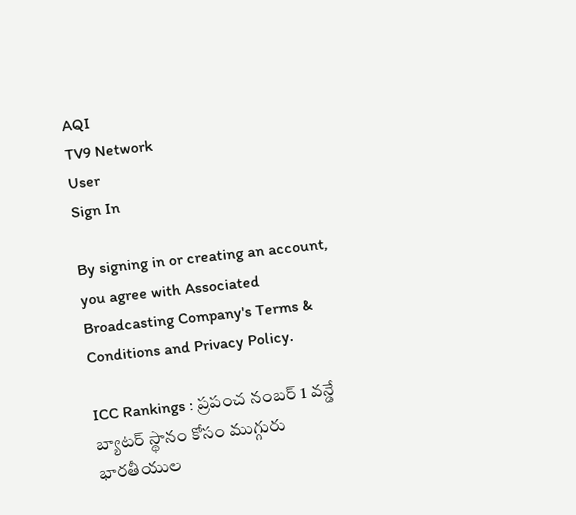AQI
TV9 Network
User
Sign In

By signing in or creating an account, you agree with Associated Broadcasting Company's Terms & Conditions and Privacy Policy.

ICC Rankings : ప్రపంచ నంబర్ 1 వన్డే బ్యాటర్ స్థానం కోసం ముగ్గురు భారతీయుల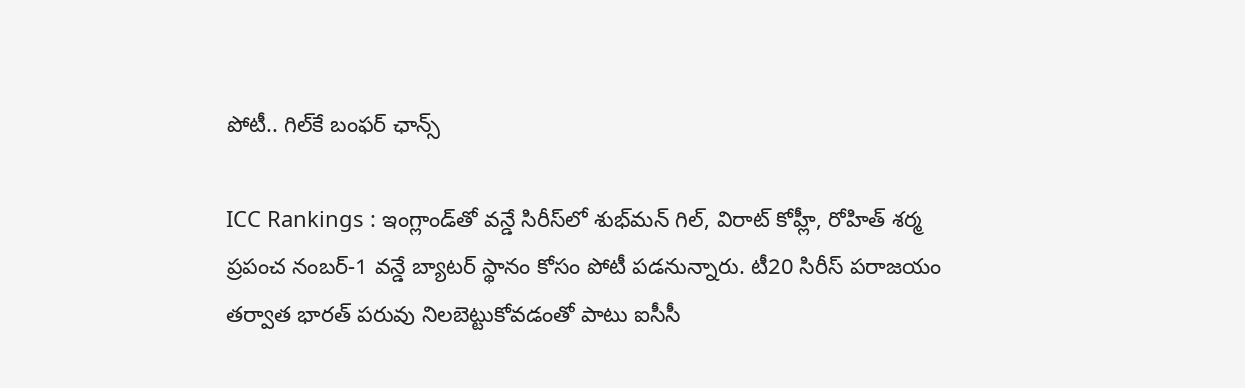పోటీ.. గిల్‌కే బంఫర్ ఛాన్స్

ICC Rankings : ఇంగ్లాండ్‌తో వన్డే సిరీస్‌లో శుభ్‌మన్ గిల్, విరాట్ కోహ్లీ, రోహిత్ శర్మ ప్రపంచ నంబర్-1 వన్డే బ్యాటర్ స్థానం కోసం పోటీ పడనున్నారు. టీ20 సిరీస్ పరాజయం తర్వాత భారత్ పరువు నిలబెట్టుకోవడంతో పాటు ఐసీసీ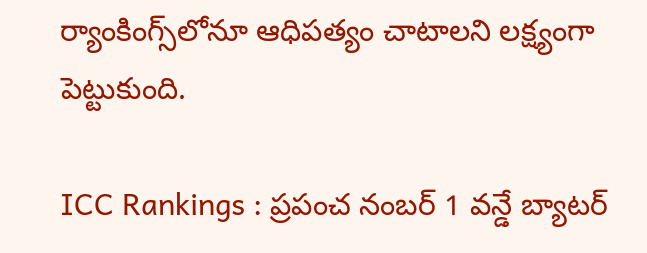ర్యాంకింగ్స్‌లోనూ ఆధిపత్యం చాటాలని లక్ష్యంగా పెట్టుకుంది.

ICC Rankings : ప్రపంచ నంబర్ 1 వన్డే బ్యాటర్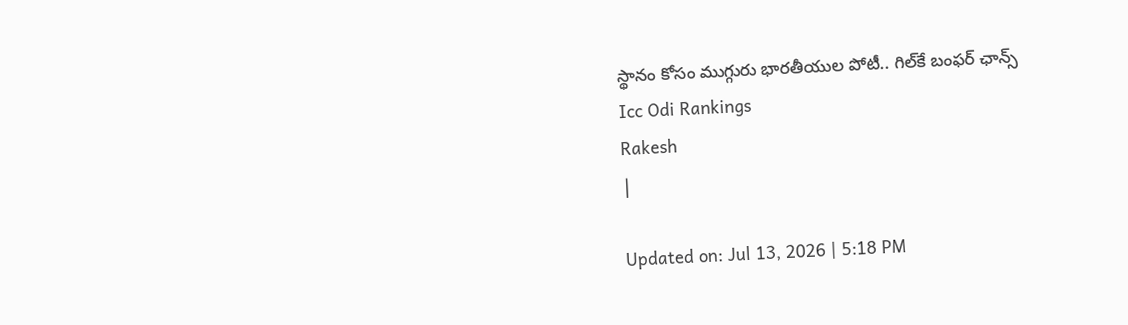స్థానం కోసం ముగ్గురు భారతీయుల పోటీ.. గిల్‌కే బంఫర్ ఛాన్స్
Icc Odi Rankings
Rakesh
|

Updated on: Jul 13, 2026 | 5:18 PM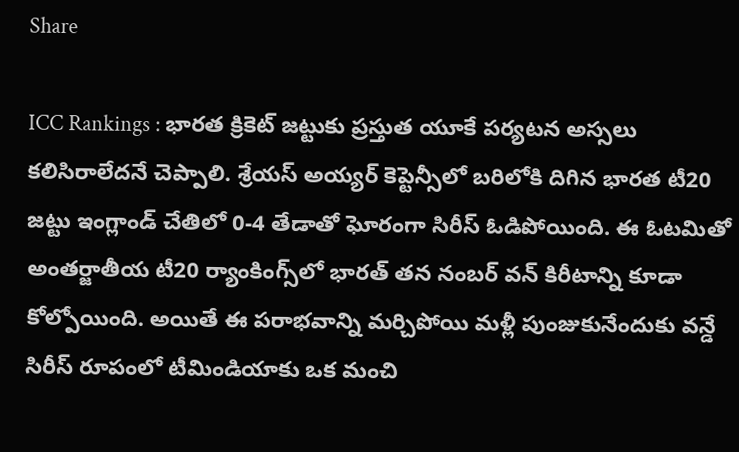Share

ICC Rankings : భారత క్రికెట్ జట్టుకు ప్రస్తుత యూకే పర్యటన అస్సలు కలిసిరాలేదనే చెప్పాలి. శ్రేయస్ అయ్యర్ కెప్టెన్సీలో బరిలోకి దిగిన భారత టీ20 జట్టు ఇంగ్లాండ్ చేతిలో 0-4 తేడాతో ఘోరంగా సిరీస్ ఓడిపోయింది. ఈ ఓటమితో అంతర్జాతీయ టీ20 ర్యాంకింగ్స్‌లో భారత్ తన నంబర్ వన్ కిరీటాన్ని కూడా కోల్పోయింది. అయితే ఈ పరాభవాన్ని మర్చిపోయి మళ్లీ పుంజుకునేందుకు వన్డే సిరీస్ రూపంలో టీమిండియాకు ఒక మంచి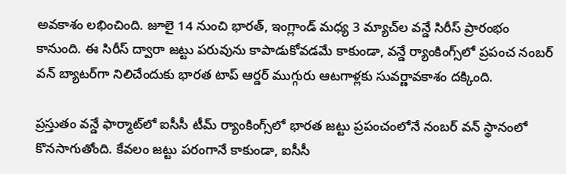అవకాశం లభించింది. జూలై 14 నుంచి భారత్, ఇంగ్లాండ్ మధ్య 3 మ్యాచ్‌ల వన్డే సిరీస్ ప్రారంభం కానుంది. ఈ సిరీస్ ద్వారా జట్టు పరువును కాపాడుకోవడమే కాకుండా, వన్డే ర్యాంకింగ్స్‌లో ప్రపంచ నంబర్ వన్ బ్యాటర్‌గా నిలిచేందుకు భారత టాప్ ఆర్డర్ ముగ్గురు ఆటగాళ్లకు సువర్ణావకాశం దక్కింది.

ప్రస్తుతం వన్డే ఫార్మాట్‌లో ఐసీసీ టీమ్ ర్యాంకింగ్స్‌లో భారత జట్టు ప్రపంచంలోనే నంబర్ వన్ స్థానంలో కొనసాగుతోంది. కేవలం జట్టు పరంగానే కాకుండా, ఐసీసీ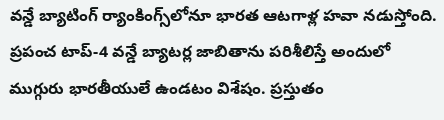వన్డే బ్యాటింగ్ ర్యాంకింగ్స్‌లోనూ భారత ఆటగాళ్ల హవా నడుస్తోంది. ప్రపంచ టాప్-4 వన్డే బ్యాటర్ల జాబితాను పరిశీలిస్తే అందులో ముగ్గురు భారతీయులే ఉండటం విశేషం. ప్రస్తుతం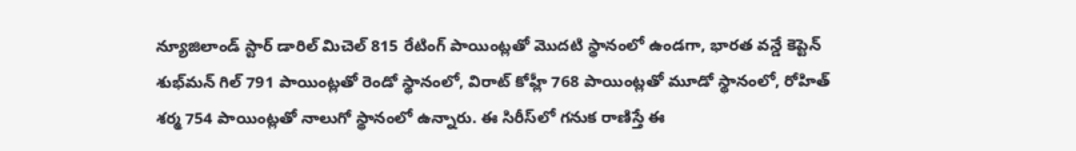న్యూజిలాండ్ స్టార్ డారిల్ మిచెల్ 815 రేటింగ్ పాయింట్లతో మొదటి స్థానంలో ఉండగా, భారత వన్డే కెప్టెన్ శుభ్‌మన్ గిల్ 791 పాయింట్లతో రెండో స్థానంలో, విరాట్ కోహ్లీ 768 పాయింట్లతో మూడో స్థానంలో, రోహిత్ శర్మ 754 పాయింట్లతో నాలుగో స్థానంలో ఉన్నారు. ఈ సిరీస్‌లో గనుక రాణిస్తే ఈ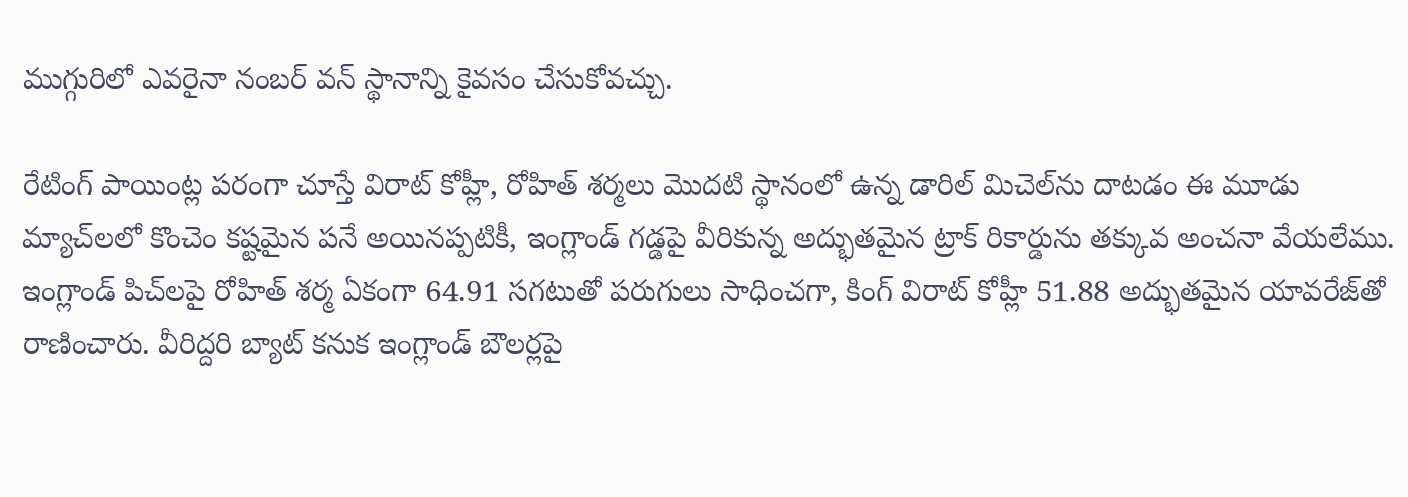ముగ్గురిలో ఎవరైనా నంబర్ వన్ స్థానాన్ని కైవసం చేసుకోవచ్చు.

రేటింగ్ పాయింట్ల పరంగా చూస్తే విరాట్ కోహ్లీ, రోహిత్ శర్మలు మొదటి స్థానంలో ఉన్న డారిల్ మిచెల్‌ను దాటడం ఈ మూడు మ్యాచ్‌లలో కొంచెం కష్టమైన పనే అయినప్పటికీ, ఇంగ్లాండ్ గడ్డపై వీరికున్న అద్భుతమైన ట్రాక్ రికార్డును తక్కువ అంచనా వేయలేము. ఇంగ్లాండ్ పిచ్‌లపై రోహిత్ శర్మ ఏకంగా 64.91 సగటుతో పరుగులు సాధించగా, కింగ్ విరాట్ కోహ్లీ 51.88 అద్భుతమైన యావరేజ్‌తో రాణించారు. వీరిద్దరి బ్యాట్ కనుక ఇంగ్లాండ్ బౌలర్లపై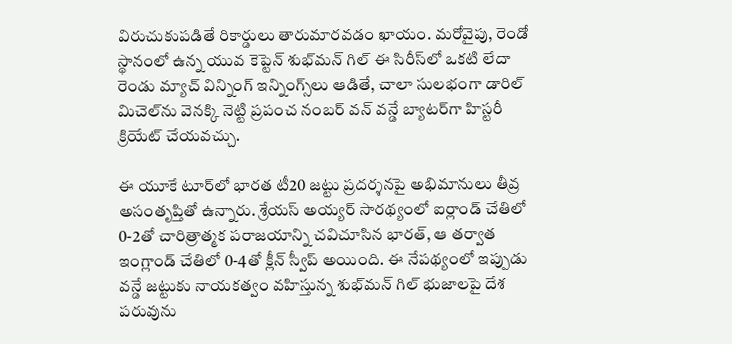విరుచుకుపడితే రికార్డులు తారుమారవడం ఖాయం. మరోవైపు, రెండో స్థానంలో ఉన్న యువ కెప్టెన్ శుభ్‌మన్ గిల్ ఈ సిరీస్‌లో ఒకటి లేదా రెండు మ్యాచ్ విన్నింగ్ ఇన్నింగ్స్‌లు ఆడితే, చాలా సులభంగా డారిల్ మిచెల్‌ను వెనక్కి నెట్టి ప్రపంచ నంబర్ వన్ వన్డే బ్యాటర్‌గా హిస్టరీ క్రియేట్ చేయవచ్చు.

ఈ యూకే టూర్‌లో భారత టీ20 జట్టు ప్రదర్శనపై అభిమానులు తీవ్ర అసంతృప్తితో ఉన్నారు. శ్రేయస్ అయ్యర్ సారథ్యంలో ఐర్లాండ్ చేతిలో 0-2తో చారిత్రాత్మక పరాజయాన్ని చవిచూసిన భారత్, ఆ తర్వాత ఇంగ్లాండ్ చేతిలో 0-4తో క్లీన్ స్వీప్ అయింది. ఈ నేపథ్యంలో ఇప్పుడు వన్డే జట్టుకు నాయకత్వం వహిస్తున్న శుభ్‌మన్ గిల్ భుజాలపై దేశ పరువును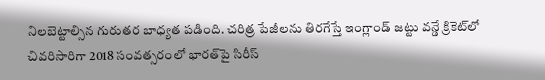నిలబెట్టాల్సిన గురుతర బాధ్యత పడింది. చరిత్ర పేజీలను తిరగేస్తే ఇంగ్లాండ్ జట్టు వన్డే క్రికెట్‌లో చివరిసారిగా 2018 సంవత్సరంలో భారత్‌పై సిరీస్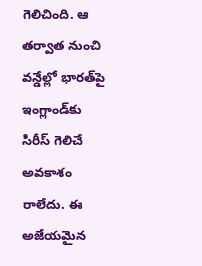గెలిచింది. ఆ తర్వాత నుంచి వన్డేల్లో భారత్‌పై ఇంగ్లాండ్‌కు సిరీస్ గెలిచే అవకాశం రాలేదు. ఈ అజేయమైన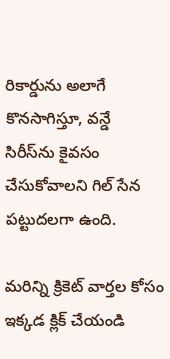రికార్డును అలాగే కొనసాగిస్తూ, వన్డే సిరీస్‌ను కైవసం చేసుకోవాలని గిల్ సేన పట్టుదలగా ఉంది.

మరిన్ని క్రికెట్ వార్తల కోసం ఇక్కడ క్లిక్ చేయండి